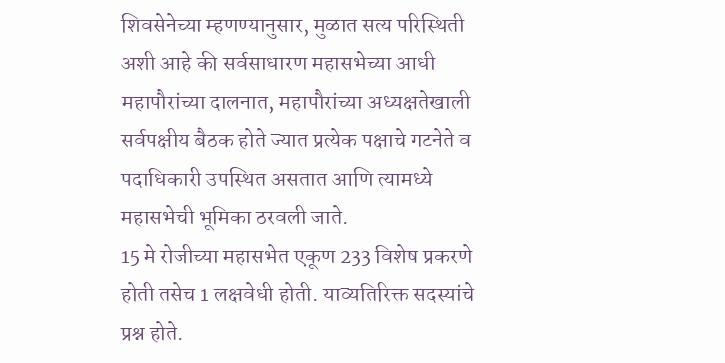शिवसेनेच्या म्हणण्यानुसार, मुळात सत्य परिस्थिती अशी आहे की सर्वसाधारण महासभेच्या आधी महापौरांच्या दालनात, महापौरांच्या अध्यक्षतेखाली सर्वपक्षीय बैठक होते ज्यात प्रत्येक पक्षाचे गटनेते व पदाधिकारी उपस्थित असतात आणि त्यामध्ये महासभेची भूमिका ठरवली जाते.
15 मे रोजीच्या महासभेत एकूण 233 विशेष प्रकरणे होती तसेच 1 लक्षवेधी होती. याव्यतिरिक्त सदस्यांचे प्रश्न होते.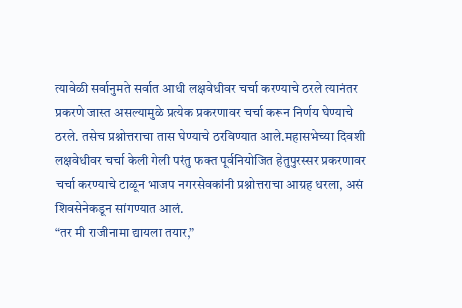त्यावेळी सर्वानुमते सर्वात आधी लक्षवेधीवर चर्चा करण्याचे ठरले त्यानंतर प्रकरणे जास्त असल्यामुळे प्रत्येक प्रकरणावर चर्चा करून निर्णय घेण्याचे ठरले. तसेच प्रश्नोत्तराचा तास घेण्याचे ठरविण्यात आले.महासभेच्या दिवशी लक्षवेधीवर चर्चा केली गेली परंतु फक्त पूर्वनियोजित हेतुपुरस्सर प्रकरणावर चर्चा करण्याचे टाळून भाजप नगरसेवकांनी प्रश्नोत्तराचा आग्रह धरला, असं शिवसेनेकडून सांगण्यात आलं.
“तर मी राजीनामा द्यायला तयार,”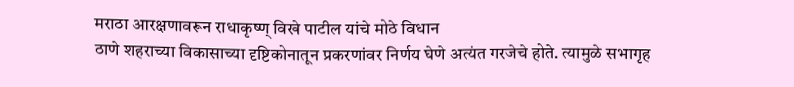मराठा आरक्षणावरून राधाकृष्ण् विखे पाटील यांचे मोठे विधान
ठाणे शहराच्या विकासाच्या दृष्टिकोनातून प्रकरणांवर निर्णय घेणे अत्यंत गरजेचे होते. त्यामुळे सभागृह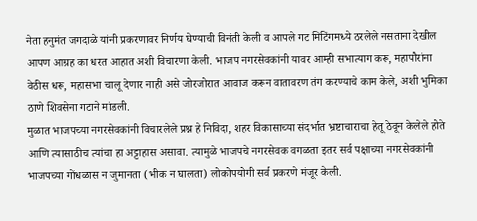नेता हनुमंत जगदाळे यांनी प्रकरणावर निर्णय घेण्याची विनंती केली व आपले गट मिटिंगमध्ये ठरलेले नसताना देखील आपण आग्रह का धरत आहात अशी विचारणा केली. भाजप नगरसेवकांनी यावर आम्ही सभात्याग करू, महापौरांना वेठीस धरू, महासभा चालू देणार नाही असे जोरजोरात आवाज करून वातावरण तंग करण्याचे काम केले, अशी भुमिका ठाणे शिवसेना गटाने मांडली.
मुळात भाजपच्या नगरसेवकांनी विचारलेले प्रश्न हे निविदा, शहर विकासाच्या संदर्भात भ्रष्टाचाराचा हेतू ठेवून केलेले होते आणि त्यासाठीच त्यांचा हा अट्टाहास असावा. त्यामुळे भाजपचे नगरसेवक वगळता इतर सर्व पक्षाच्या नगरसेवकांनी भाजपच्या गोंधळास न जुमानता (भीक न घालता) लोकोपयोगी सर्व प्रकरणे मंजूर केली.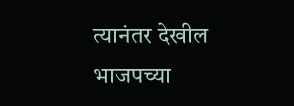त्यानंतर देखील भाजपच्या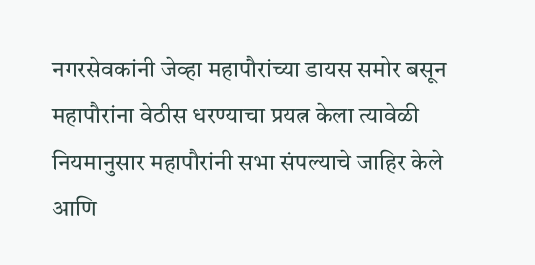नगरसेवकांनी जेव्हा महापौरांच्या डायस समोर बसून महापौरांना वेठीस धरण्याचा प्रयत्न केला त्यावेळी नियमानुसार महापौरांनी सभा संपल्याचे जाहिर केले आणि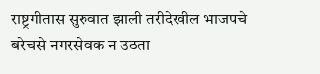राष्ट्रगीतास सुरुवात झाली तरीदेखील भाजपचे बरेचसे नगरसेवक न उठता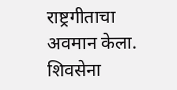राष्ट्रगीताचा अवमान केला. शिवसेना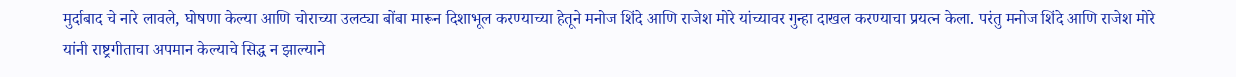मुर्दाबाद चे नारे लावले, घोषणा केल्या आणि चोराच्या उलट्या बोंबा मारून दिशाभूल करण्याच्या हेतूने मनोज शिंदे आणि राजेश मोरे यांच्यावर गुन्हा दाखल करण्याचा प्रयत्न केला. परंतु मनोज शिंदे आणि राजेश मोरे यांनी राष्ट्रगीताचा अपमान केल्याचे सिद्ध न झाल्याने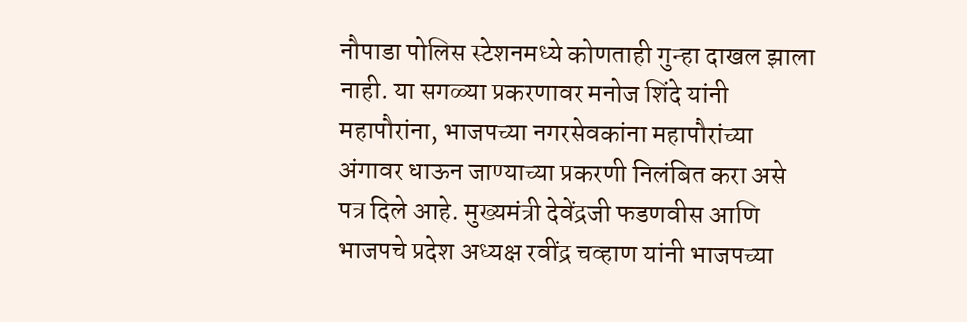नौपाडा पोलिस स्टेशनमध्ये कोणताही गुन्हा दाखल झाला नाही. या सगळ्या प्रकरणावर मनोज शिंदे यांनी महापौरांना, भाजपच्या नगरसेवकांना महापौरांच्या अंगावर धाऊन जाण्याच्या प्रकरणी निलंबित करा असे पत्र दिले आहे. मुख्यमंत्री देवेंद्रजी फडणवीस आणि भाजपचे प्रदेश अध्यक्ष रवींद्र चव्हाण यांनी भाजपच्या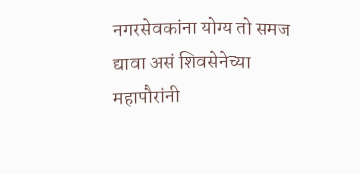नगरसेवकांना योग्य तो समज द्यावा असं शिवसेनेच्या महापौरांनी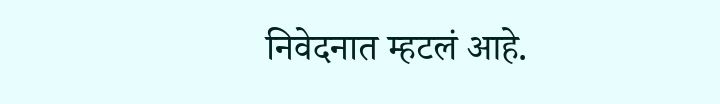निवेदनात म्हटलं आहे.